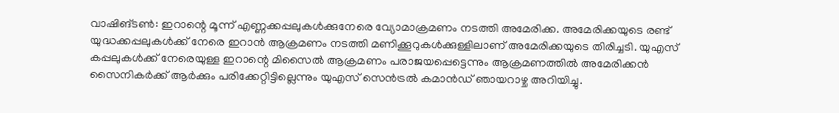വാഷിങ്ടൺ: ഇറാന്റെ മൂന്ന് എണ്ണക്കപ്പലുകൾക്കുനേരെ വ്യോമാക്രമണം നടത്തി അമേരിക്ക. അമേരിക്കയുടെ രണ്ട് യുദ്ധക്കപ്പലുകൾക്ക് നേരെ ഇറാൻ ആക്രമണം നടത്തി മണിക്കൂറുകൾക്കുള്ളിലാണ് അമേരിക്കയുടെ തിരിച്ചടി. യുഎസ് കപ്പലുകൾക്ക് നേരെയുള്ള ഇറാന്റെ മിസൈൽ ആക്രമണം പരാജയപ്പെട്ടെന്നും ആക്രമണത്തിൽ അമേരിക്കൻ സൈനികർക്ക് ആർക്കും പരിക്കേറ്റിട്ടില്ലെന്നും യുഎസ് സെൻട്രൽ കമാൻഡ് ഞായറാഴ്ച അറിയിച്ചു.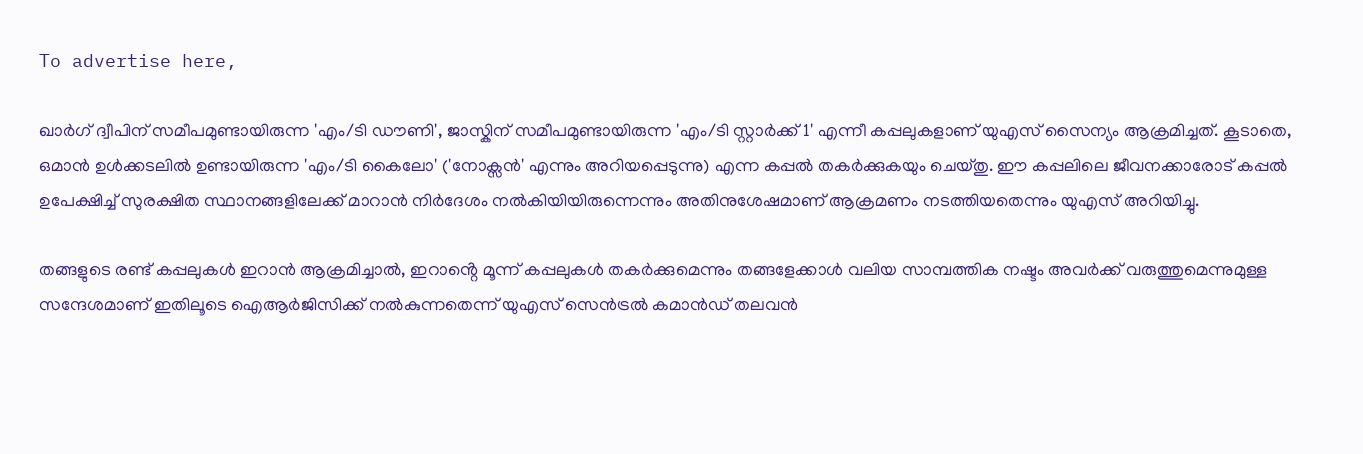To advertise here,

ഖാർഗ് ദ്വീപിന് സമീപമുണ്ടായിരുന്ന 'എം/ടി ഡൗണി', ജാസ്കിന് സമീപമുണ്ടായിരുന്ന 'എം/ടി സ്റ്റാർക്ക് 1' എന്നീ കപ്പലുകളാണ് യുഎസ് സൈന്യം ആക്രമിച്ചത്. കൂടാതെ, ഒമാൻ ഉൾക്കടലിൽ ഉണ്ടായിരുന്ന 'എം/ടി കൈലോ' ('നോക്സൻ' എന്നും അറിയപ്പെടുന്നു) എന്ന കപ്പൽ തകർക്കുകയും ചെയ്തു. ഈ കപ്പലിലെ ജീവനക്കാരോട് കപ്പൽ ഉപേക്ഷിച്ച് സുരക്ഷിത സ്ഥാനങ്ങളിലേക്ക് മാറാൻ നിർദേശം നൽകിയിയിരുന്നെന്നും അതിനുശേഷമാണ് ആക്രമണം നടത്തിയതെന്നും യുഎസ് അറിയിച്ചു.

തങ്ങളുടെ രണ്ട് കപ്പലുകൾ ഇറാൻ ആക്രമിച്ചാൽ, ഇറാൻ്റെ മൂന്ന് കപ്പലുകൾ തകർക്കുമെന്നും തങ്ങളേക്കാൾ വലിയ സാമ്പത്തിക നഷ്ടം അവർക്ക് വരുത്തുമെന്നുമുള്ള സന്ദേശമാണ് ഇതിലൂടെ ഐആർജിസിക്ക് നൽകുന്നതെന്ന് യുഎസ് സെൻട്രൽ കമാൻഡ് തലവൻ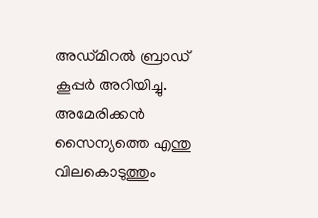അഡ്മിറൽ ബ്രാഡ് കൂപ്പർ അറിയിച്ചു. അമേരിക്കൻ സൈന്യത്തെ എന്തു വിലകൊടുത്തും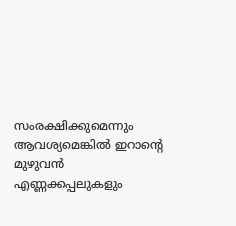സംരക്ഷിക്കുമെന്നും ആവശ്യമെങ്കിൽ ഇറാന്റെ മുഴുവൻ എണ്ണക്കപ്പലുകളും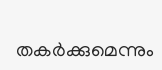തകർക്കുമെന്നും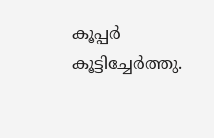കൂപ്പർ കൂട്ടിച്ചേർത്തു.